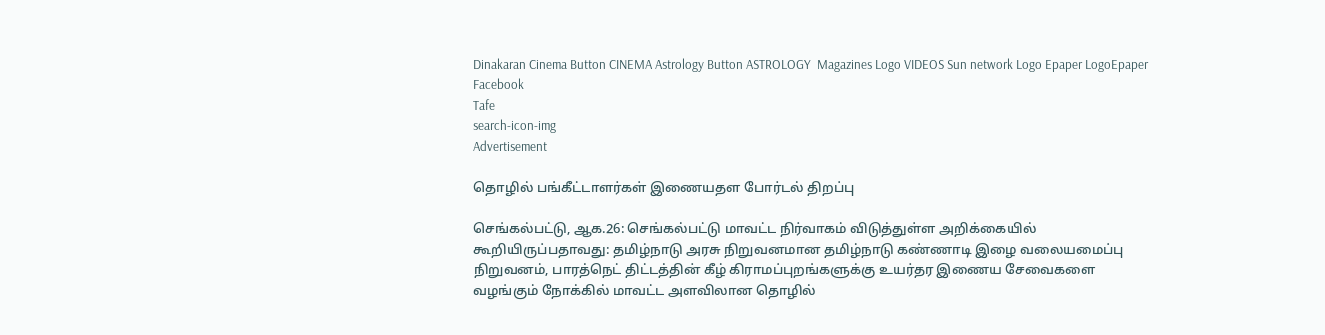Dinakaran Cinema Button CINEMA Astrology Button ASTROLOGY  Magazines Logo VIDEOS Sun network Logo Epaper LogoEpaper Facebook
Tafe
search-icon-img
Advertisement

தொழில் பங்கீட்டாளர்கள் இணையதள போர்டல் திறப்பு

செங்கல்பட்டு, ஆக.26: செங்கல்பட்டு மாவட்ட நிர்வாகம் விடுத்துள்ள அறிக்கையில் கூறியிருப்பதாவது: தமிழ்நாடு அரசு நிறுவனமான தமிழ்நாடு கண்ணாடி இழை வலையமைப்பு நிறுவனம், பாரத்நெட் திட்டத்தின் கீழ் கிராமப்புறங்களுக்கு உயர்தர இணைய சேவைகளை வழங்கும் நோக்கில் மாவட்ட அளவிலான தொழில்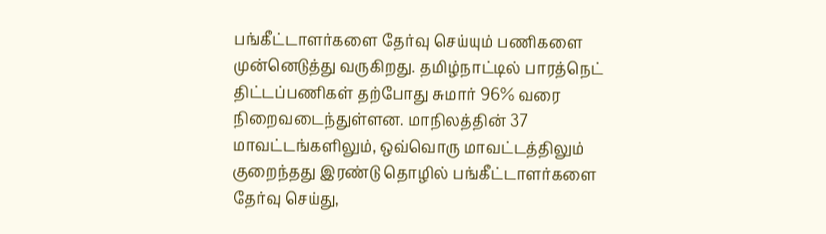பங்கீட்டாளர்களை தேர்வு செய்யும் பணிகளை முன்னெடுத்து வருகிறது. தமிழ்நாட்டில் பாரத்நெட் திட்டப்பணிகள் தற்போது சுமார் 96% வரை நிறைவடைந்துள்ளன. மாநிலத்தின் 37 மாவட்டங்களிலும், ஒவ்வொரு மாவட்டத்திலும் குறைந்தது இரண்டு தொழில் பங்கீட்டாளர்களை தேர்வு செய்து,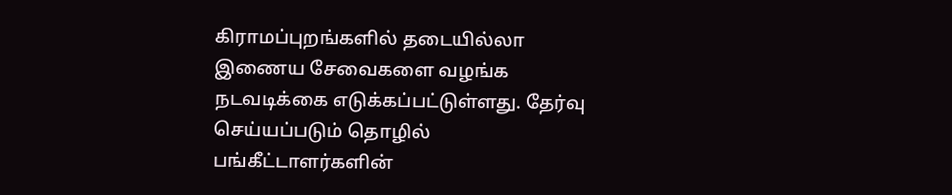கிராமப்புறங்களில் தடையில்லா இணைய சேவைகளை வழங்க நடவடிக்கை எடுக்கப்பட்டுள்ளது. தேர்வு செய்யப்படும் தொழில் பங்கீட்டாளர்களின்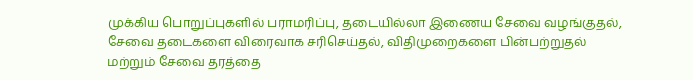முக்கிய பொறுப்புகளில் பராமரிப்பு, தடையில்லா இணைய சேவை வழங்குதல், சேவை தடைகளை விரைவாக சரிசெய்தல், விதிமுறைகளை பின்பற்றுதல் மற்றும் சேவை தரத்தை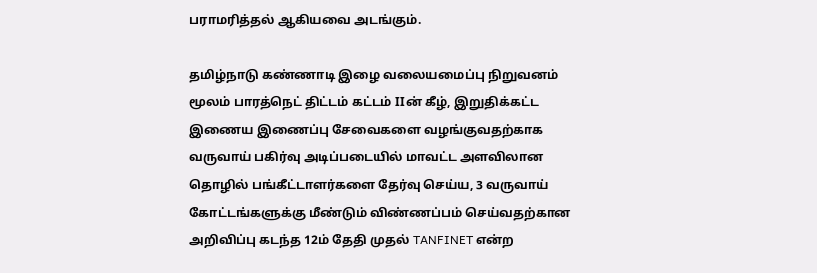பராமரித்தல் ஆகியவை அடங்கும்.

தமிழ்நாடு கண்ணாடி இழை வலையமைப்பு நிறுவனம் மூலம் பாரத்நெட் திட்டம் கட்டம் IIன் கீழ், இறுதிக்கட்ட இணைய இணைப்பு சேவைகளை வழங்குவதற்காக வருவாய் பகிர்வு அடிப்படையில் மாவட்ட அளவிலான தொழில் பங்கீட்டாளர்களை தேர்வு செய்ய, 3 வருவாய் கோட்டங்களுக்கு மீண்டும் விண்ணப்பம் செய்வதற்கான அறிவிப்பு கடந்த 12ம் தேதி முதல் TANFINET என்ற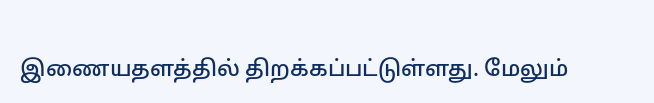இணையதளத்தில் திறக்கப்பட்டுள்ளது. மேலும்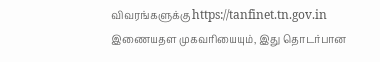விவரங்களுக்கு https://tanfinet.tn.gov.in இணையதள முகவரியையும், இது தொடர்பான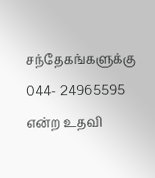சந்தேகங்களுக்கு 044- 24965595 என்ற உதவி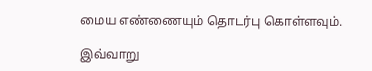மைய எண்ணையும் தொடர்பு கொள்ளவும்.

இவ்வாறு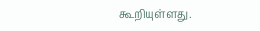கூறியுள்ளது.